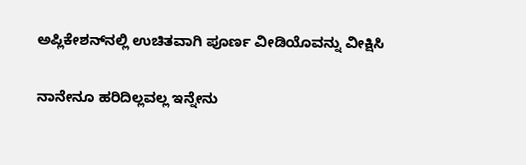ಅಪ್ಲಿಕೇಶನ್‌ನಲ್ಲಿ ಉಚಿತವಾಗಿ ಪೂರ್ಣ ವೀಡಿಯೊವನ್ನು ವೀಕ್ಷಿಸಿ

ನಾನೇನೂ ಹರಿದಿಲ್ಲವಲ್ಲ ಇನ್ನೇನು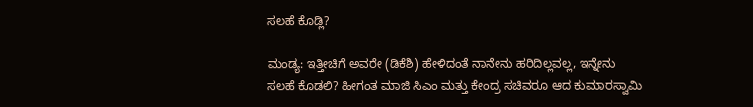ಸಲಹೆ ಕೊಡ್ಲಿ?

ಮಂಡ್ಯ: ಇತ್ತೀಚಿಗೆ ಅವರೇ (ಡಿಕೆಶಿ) ಹೇಳಿದಂತೆ ನಾನೇನು ಹರಿದಿಲ್ಲವಲ್ಲ, ಇನ್ನೇನು ಸಲಹೆ ಕೊಡಲಿ? ಹೀಗಂತ ಮಾಜಿ ಸಿಎಂ ಮತ್ತು ಕೇಂದ್ರ ಸಚಿವರೂ ಆದ ಕುಮಾರಸ್ವಾಮಿ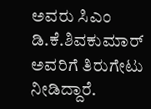ಅವರು ಸಿಎಂ ಡಿ.ಕೆ.ಶಿವಕುಮಾರ್ ಅವರಿಗೆ ತಿರುಗೇಟು ನೀಡಿದ್ದಾರೆ.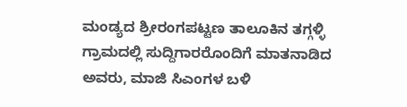ಮಂಡ್ಯದ ಶ್ರೀರಂಗಪಟ್ಟಣ ತಾಲೂಕಿನ ತಗ್ಗಳ್ಳಿ ಗ್ರಾಮದಲ್ಲಿ ಸುದ್ದಿಗಾರರೊಂದಿಗೆ ಮಾತನಾಡಿದ ಅವರು, ಮಾಜಿ ಸಿಎಂಗಳ ಬಳಿ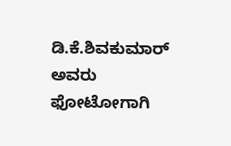ಡಿ.ಕೆ.ಶಿವಕುಮಾರ್ ಅವರು ಫೋಟೋಗಾಗಿ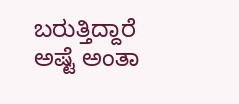ಬರುತ್ತಿದ್ದಾರೆ ಅಷ್ಟೆ ಅಂತಾ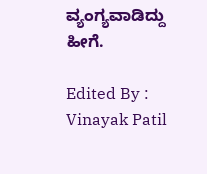ವ್ಯಂಗ್ಯವಾಡಿದ್ದು ಹೀಗೆ.

Edited By : Vinayak Patil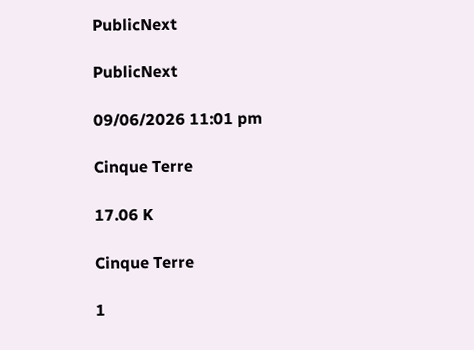PublicNext

PublicNext

09/06/2026 11:01 pm

Cinque Terre

17.06 K

Cinque Terre

1